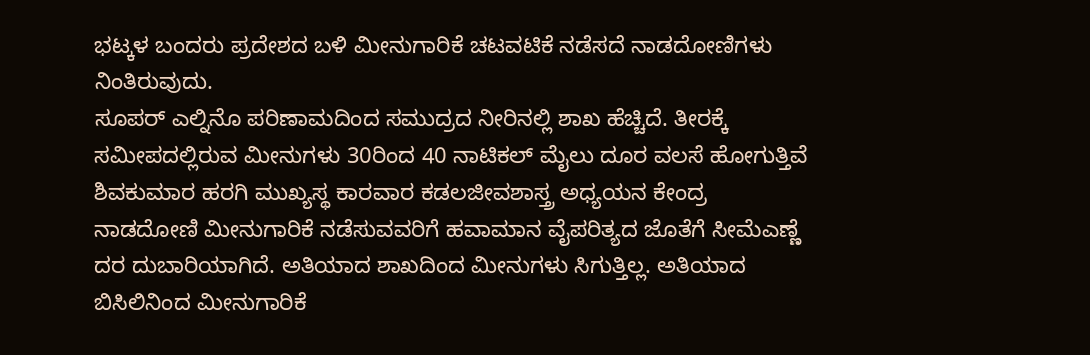ಭಟ್ಕಳ ಬಂದರು ಪ್ರದೇಶದ ಬಳಿ ಮೀನುಗಾರಿಕೆ ಚಟವಟಿಕೆ ನಡೆಸದೆ ನಾಡದೋಣಿಗಳು ನಿಂತಿರುವುದು.
ಸೂಪರ್ ಎಲ್ನಿನೊ ಪರಿಣಾಮದಿಂದ ಸಮುದ್ರದ ನೀರಿನಲ್ಲಿ ಶಾಖ ಹೆಚ್ಚಿದೆ. ತೀರಕ್ಕೆ ಸಮೀಪದಲ್ಲಿರುವ ಮೀನುಗಳು 30ರಿಂದ 40 ನಾಟಿಕಲ್ ಮೈಲು ದೂರ ವಲಸೆ ಹೋಗುತ್ತಿವೆ
ಶಿವಕುಮಾರ ಹರಗಿ ಮುಖ್ಯಸ್ಥ ಕಾರವಾರ ಕಡಲಜೀವಶಾಸ್ತ್ರ ಅಧ್ಯಯನ ಕೇಂದ್ರ
ನಾಡದೋಣಿ ಮೀನುಗಾರಿಕೆ ನಡೆಸುವವರಿಗೆ ಹವಾಮಾನ ವೈಪರಿತ್ಯದ ಜೊತೆಗೆ ಸೀಮೆಎಣ್ಣೆ ದರ ದುಬಾರಿಯಾಗಿದೆ. ಅತಿಯಾದ ಶಾಖದಿಂದ ಮೀನುಗಳು ಸಿಗುತ್ತಿಲ್ಲ. ಅತಿಯಾದ ಬಿಸಿಲಿನಿಂದ ಮೀನುಗಾರಿಕೆ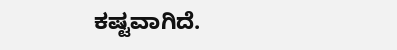ಕಷ್ಟವಾಗಿದೆ.